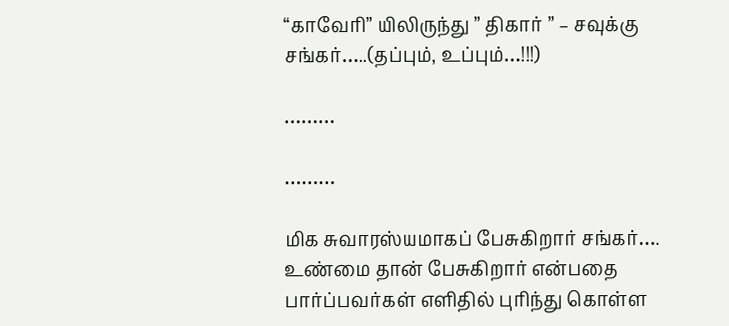“காவேரி” யிலிருந்து ” திகார் ” – சவுக்கு சங்கர்…..(தப்பும், உப்பும்…!!!)

………

………

மிக சுவாரஸ்யமாகப் பேசுகிறார் சங்கர்…. உண்மை தான் பேசுகிறார் என்பதை பார்ப்பவர்கள் எளிதில் புரிந்து கொள்ள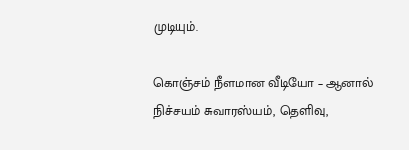முடியும்.

கொஞ்சம் நீளமான வீடியோ – ஆனால் நிச்சயம் சுவாரஸ்யம், தெளிவு,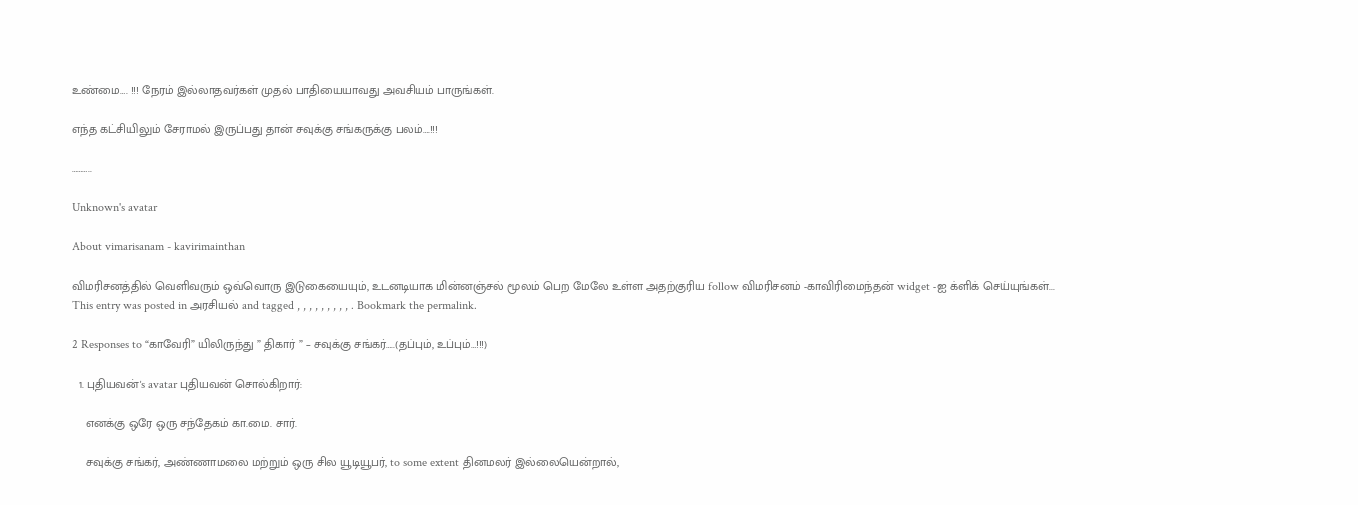உண்மை…. !!! நேரம் இல்லாதவர்கள் முதல் பாதியையாவது அவசியம் பாருங்கள்.

எந்த கட்சியிலும் சேராமல் இருப்பது தான் சவுக்கு சங்கருக்கு பலம்….!!!

………..

Unknown's avatar

About vimarisanam - kavirimainthan

விமரிசனத்தில் வெளிவரும் ஒவ்வொரு இடுகையையும், உடனடியாக மின்னஞ்சல் மூலம் பெற மேலே உள்ள அதற்குரிய follow விமரிசனம் -காவிரிமைந்தன் widget -ஐ க்ளிக் செய்யுங்கள்...
This entry was posted in அரசியல் and tagged , , , , , , , , , . Bookmark the permalink.

2 Responses to “காவேரி” யிலிருந்து ” திகார் ” – சவுக்கு சங்கர்…..(தப்பும், உப்பும்…!!!)

  1. புதியவன்'s avatar புதியவன் சொல்கிறார்:

    எனக்கு ஒரே ஒரு சந்தேகம் கா.மை. சார்.

    சவுக்கு சங்கர், அண்ணாமலை மற்றும் ஒரு சில யூடியூபர், to some extent தினமலர் இல்லையென்றால்,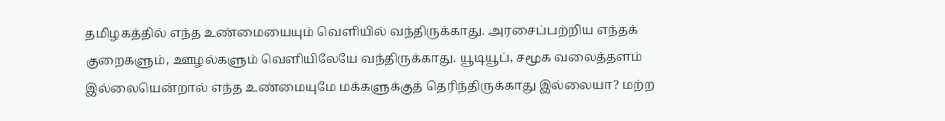தமிழகத்தில் எந்த உண்மையையும் வெளியில் வந்திருக்காது. அரசைப்பற்றிய எந்தக் குறைகளும், ஊழல்களும் வெளியிலேயே வந்திருக்காது. யூடியூப், சமூக வலைத்தளம் இல்லையென்றால் எந்த உண்மையுமே மக்களுக்குத் தெரிந்திருக்காது இல்லையா? மற்ற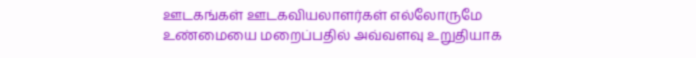ஊடகங்கள் ஊடகவியலாளர்கள் எல்லோருமே உண்மையை மறைப்பதில் அவ்வளவு உறுதியாக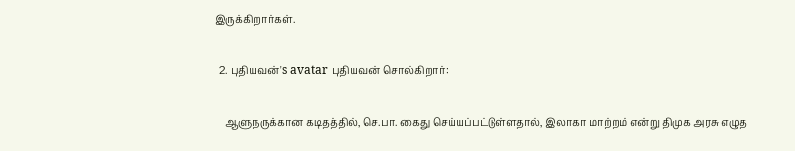இருக்கிறார்கள்.

  2. புதியவன்'s avatar புதியவன் சொல்கிறார்:

    ஆளுநருக்கான கடிதத்தில், செ.பா. கைது செய்யப்பட்டுள்ளதால், இலாகா மாற்றம் என்று திமுக அரசு எழுத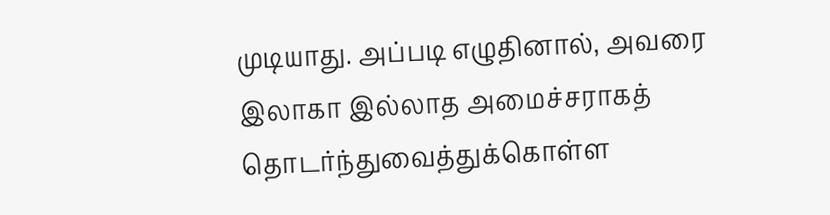முடியாது. அப்படி எழுதினால், அவரை இலாகா இல்லாத அமைச்சராகத் தொடர்ந்துவைத்துக்கொள்ள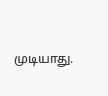முடியாது.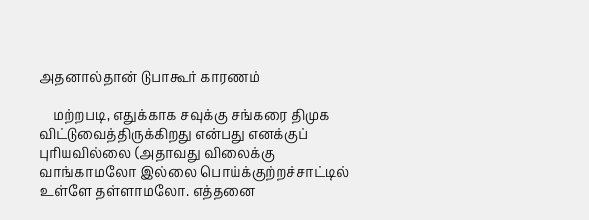அதனால்தான் டுபாகூர் காரணம்

    மற்றபடி, எதுக்காக சவுக்கு சங்கரை திமுக விட்டுவைத்திருக்கிறது என்பது எனக்குப் புரியவில்லை (அதாவது விலைக்கு வாங்காமலோ இல்லை பொய்க்குற்றச்சாட்டில் உள்ளே தள்ளாமலோ. எத்தனை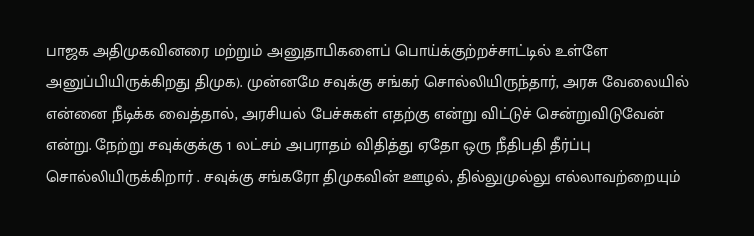பாஜக அதிமுகவினரை மற்றும் அனுதாபிகளைப் பொய்க்குற்றச்சாட்டில் உள்ளே அனுப்பியிருக்கிறது திமுக). முன்னமே சவுக்கு சங்கர் சொல்லியிருந்தார், அரசு வேலையில் என்னை நீடிக்க வைத்தால், அரசியல் பேச்சுகள் எதற்கு என்று விட்டுச் சென்றுவிடுவேன் என்று. நேற்று சவுக்குக்கு 1 லட்சம் அபராதம் விதித்து ஏதோ ஒரு நீதிபதி தீர்ப்பு சொல்லியிருக்கிறார் . சவுக்கு சங்கரோ திமுகவின் ஊழல், தில்லுமுல்லு எல்லாவற்றையும்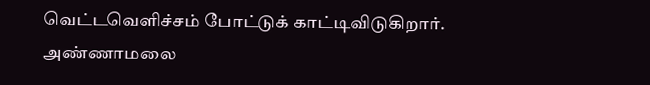வெட்டவெளிச்சம் போட்டுக் காட்டிவிடுகிறார். அண்ணாமலை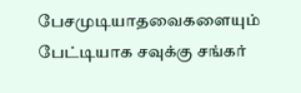பேசமுடியாதவைகளையும் பேட்டியாக சவுக்கு சங்கர்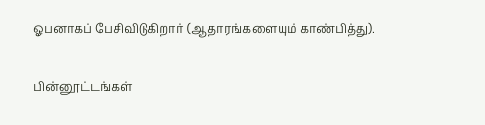ஓபனாகப் பேசிவிடுகிறார் (ஆதாரங்களையும் காண்பித்து).

பின்னூட்டங்கள்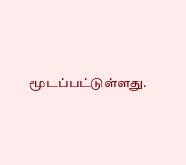மூடப்பட்டுள்ளது.